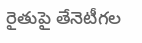రైతుపై తేనెటీగల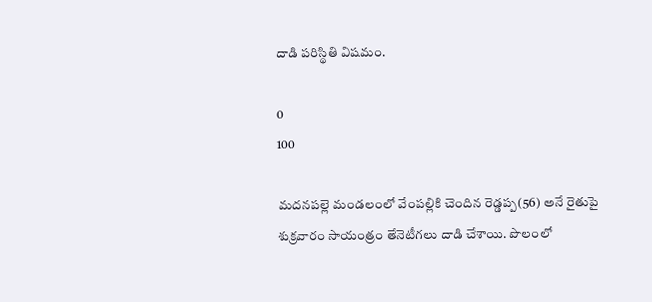దాడి పరిస్థితి విషమం.

0
100

మదనపల్లె మండలంలో వేంపల్లికి చెందిన రెడ్డప్ప(56) అనే రైతుపై శుక్రవారం సాయంత్రం తేనెటీగలు దాడి చేశాయి. పొలంలో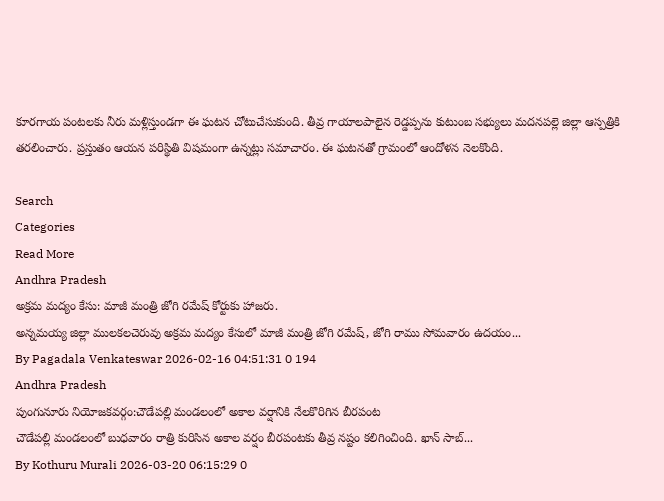కూరగాయ పంటలకు నీరు మళ్లిస్తుండగా ఈ ఘటన చోటుచేసుకుంది. తీవ్ర గాయాలపాలైన రెడ్డప్పను కుటుంబ సభ్యులు మదనపల్లె జిల్లా ఆస్పత్రికి తరలించారు. ప్రస్తుతం ఆయన పరిస్థితి విషమంగా ఉన్నట్లు సమాచారం. ఈ ఘటనతో గ్రామంలో ఆందోళన నెలకొంది.

Search
Categories
Read More
Andhra Pradesh
అక్రమ మద్యం కేసు: మాజీ మంత్రి జోగి రమేష్ కోర్టుకు హాజరు.
అన్నమయ్య జిల్లా ములకలచెరువు అక్రమ మద్యం కేసులో మాజీ మంత్రి జోగి రమేష్, జోగి రాము సోమవారం ఉదయం...
By Pagadala Venkateswar 2026-02-16 04:51:31 0 194
Andhra Pradesh
పుంగునూరు నియోజకవర్గం:చౌడేపల్లి మండలంలో అకాల వర్షానికి నేలకొరిగిన బీరపంట
చౌడేపల్లి మండలంలో బుధవారం రాత్రి కురిసిన అకాల వర్షం బీరపంటకు తీవ్ర నష్టం కలిగించింది. ఖాన్ సాబ్...
By Kothuru Murali 2026-03-20 06:15:29 0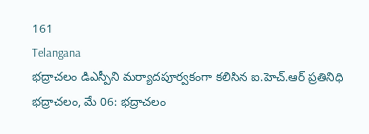161
Telangana
భద్రాచలం డిఎస్పీని మర్యాదపూర్వకంగా కలిసిన ఐ.హెచ్.ఆర్ ప్రతినిధి
భద్రాచలం, మే 06: భద్రాచలం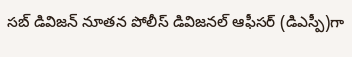సబ్ డివిజన్ నూతన పోలీస్ డివిజనల్ ఆఫీసర్ (డిఎస్పీ)గా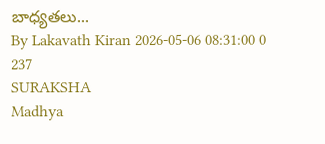బాధ్యతలు...
By Lakavath Kiran 2026-05-06 08:31:00 0 237
SURAKSHA
Madhya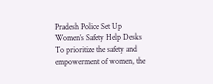Pradesh Police Set Up Women’s Safety Help Desks
To prioritize the safety and empowerment of women, the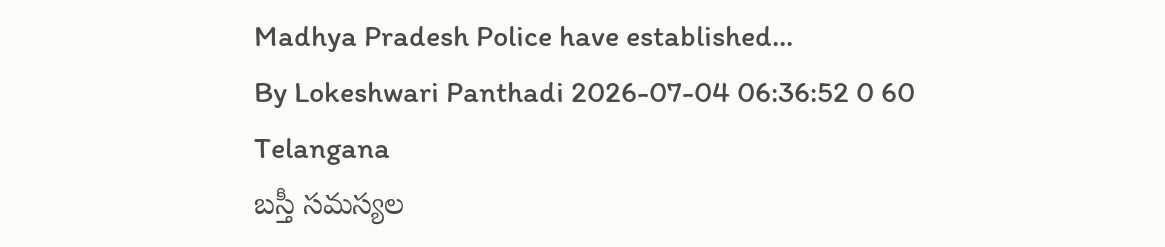Madhya Pradesh Police have established...
By Lokeshwari Panthadi 2026-07-04 06:36:52 0 60
Telangana
బస్తీ సమస్యల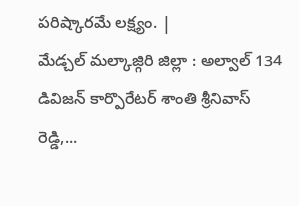పరిష్కారమే లక్ష్యం. |
మేడ్చల్ మల్కాజ్గిరి జిల్లా : అల్వాల్ 134 డివిజన్ కార్పొరేటర్ శాంతి శ్రీనివాస్ రెడ్డి,...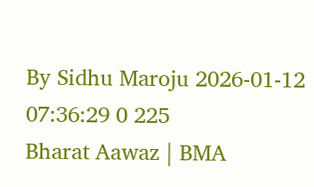By Sidhu Maroju 2026-01-12 07:36:29 0 225
Bharat Aawaz | BMA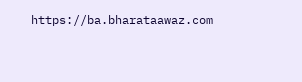https://ba.bharataawaz.com